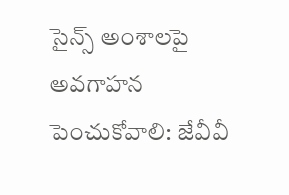సైన్స్ అంశాలపై అవగాహన పెంచుకోవాలి: జేవీవీ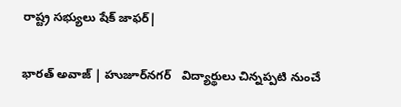రాష్ట్ర సభ్యులు షేక్ జాఫర్|

భారత్ అవాజ్ | హుజూర్‌నగర్   విద్యార్థులు చిన్నప్పటి నుంచే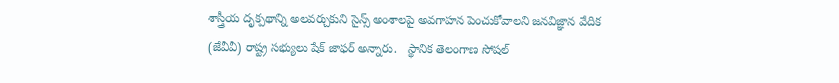శాస్త్రీయ దృక్పథాన్ని అలవర్చుకుని సైన్స్ అంశాలపై అవగాహన పెంచుకోవాలని జనవిజ్ఞాన వేదిక (జేవీవీ) రాష్ట్ర సభ్యులు షేక్ జాఫర్ అన్నారు.   స్థానిక తెలంగాణ సోషల్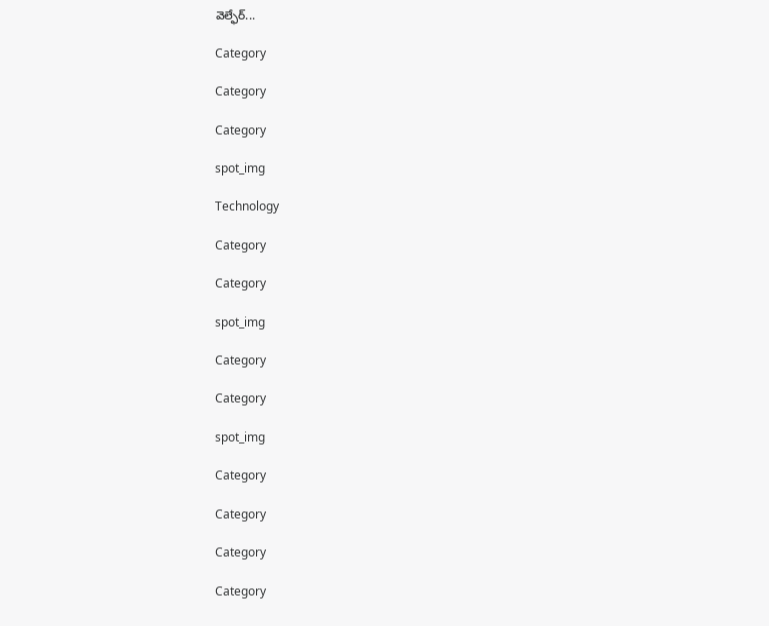వెల్ఫేర్...

Category

Category

Category

spot_img

Technology

Category

Category

spot_img

Category

Category

spot_img

Category

Category

Category

Category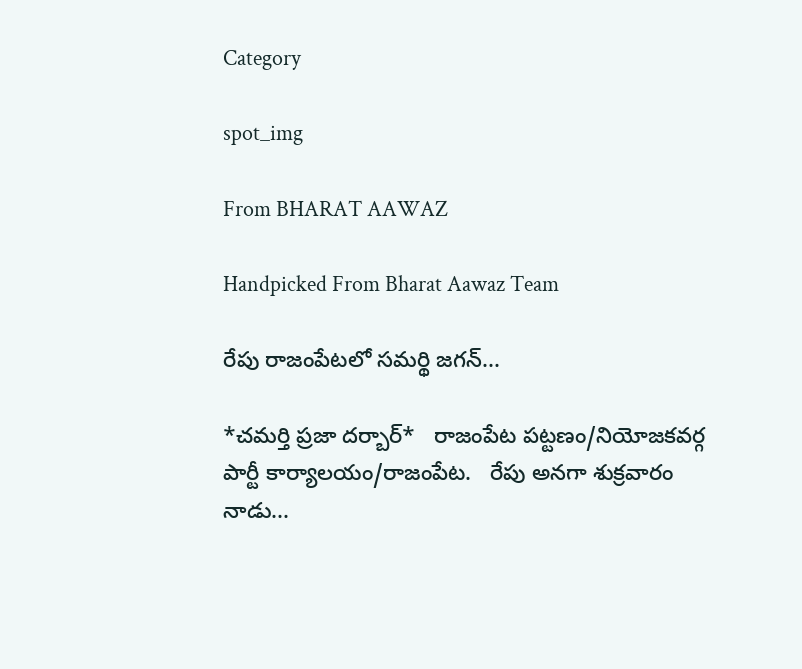Category

spot_img

From BHARAT AAWAZ

Handpicked From Bharat Aawaz Team

రేపు రాజంపేటలో సమర్థి జగన్...

*చమర్తి ప్రజా దర్బార్*   రాజంపేట పట్టణం/నియోజకవర్గ పార్టీ కార్యాలయం/రాజంపేట.   రేపు అనగా శుక్రవారం నాడు...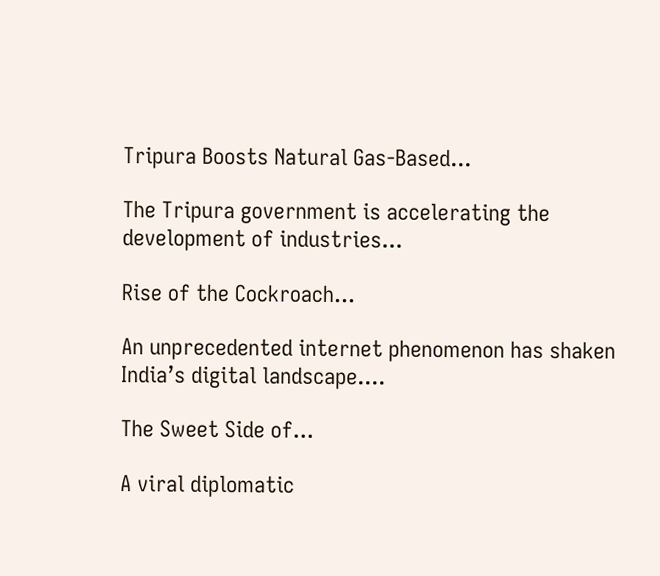Tripura Boosts Natural Gas-Based...

The Tripura government is accelerating the development of industries...

Rise of the Cockroach...

An unprecedented internet phenomenon has shaken India’s digital landscape....

The Sweet Side of...

A viral diplomatic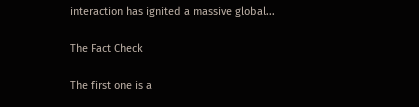interaction has ignited a massive global...

The Fact Check

The first one is a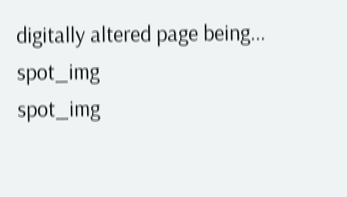digitally altered page being...
spot_img
spot_img